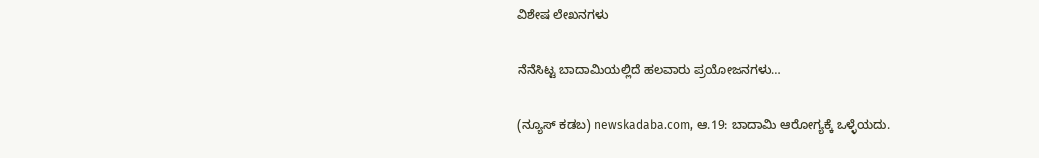ವಿಶೇಷ ಲೇಖನಗಳು

ನೆನೆಸಿಟ್ಟ ಬಾದಾಮಿಯಲ್ಲಿದೆ ಹಲವಾರು ಪ್ರಯೋಜನಗಳು…

(ನ್ಯೂಸ್‌ ಕಡಬ) newskadaba.com, ಆ.19: ಬಾದಾಮಿ ಆರೋಗ್ಯಕ್ಕೆ ಒಳ್ಳೆಯದು.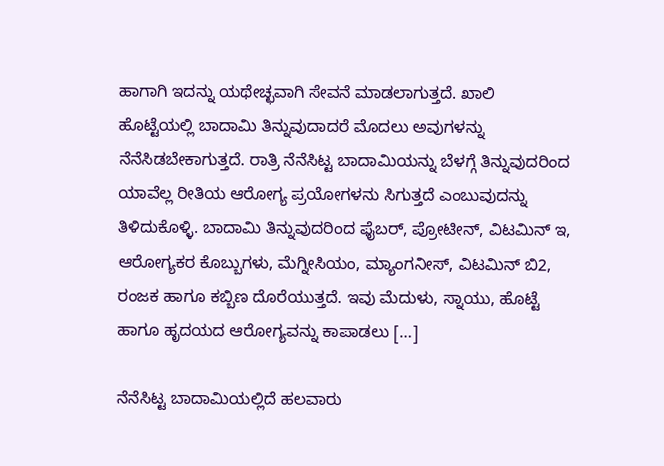ಹಾಗಾಗಿ ಇದನ್ನು ಯಥೇಚ್ಛವಾಗಿ ಸೇವನೆ ಮಾಡಲಾಗುತ್ತದೆ. ಖಾಲಿ ಹೊಟ್ಟೆಯಲ್ಲಿ ಬಾದಾಮಿ ತಿನ್ನುವುದಾದರೆ ಮೊದಲು ಅವುಗಳನ್ನು ನೆನೆಸಿಡಬೇಕಾಗುತ್ತದೆ. ರಾತ್ರಿ ನೆನೆಸಿಟ್ಟ ಬಾದಾಮಿಯನ್ನು ಬೆಳಗ್ಗೆ ತಿನ್ನುವುದರಿಂದ ಯಾವೆಲ್ಲ ರೀತಿಯ ಆರೋಗ್ಯ ಪ್ರಯೋಗಳನು ಸಿಗುತ್ತದೆ ಎಂಬುವುದನ್ನು ತಿಳಿದುಕೊಳ್ಳಿ. ಬಾದಾಮಿ ತಿನ್ನುವುದರಿಂದ ಫೈಬರ್‌, ಪ್ರೋಟೀನ್‌, ವಿಟಮಿನ್‌ ಇ, ಆರೋಗ್ಯಕರ ಕೊಬ್ಬುಗಳು, ಮೆಗ್ನೀಸಿಯಂ, ಮ್ಯಾಂಗನೀಸ್‌, ವಿಟಮಿನ್‌ ಬಿ2, ರಂಜಕ ಹಾಗೂ ಕಬ್ಬಿಣ ದೊರೆಯುತ್ತದೆ. ಇವು ಮೆದುಳು, ಸ್ನಾಯು, ಹೊಟ್ಟೆ ಹಾಗೂ ಹೃದಯದ ಆರೋಗ್ಯವನ್ನು ಕಾಪಾಡಲು […]

ನೆನೆಸಿಟ್ಟ ಬಾದಾಮಿಯಲ್ಲಿದೆ ಹಲವಾರು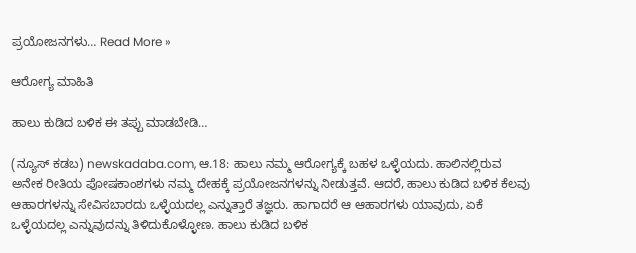ಪ್ರಯೋಜನಗಳು… Read More »

ಆರೋಗ್ಯ ಮಾಹಿತಿ

ಹಾಲು ಕುಡಿದ ಬಳಿಕ ಈ ತಪ್ಪು ಮಾಡಬೇಡಿ…

(ನ್ಯೂಸ್‌ ಕಡಬ) newskadaba.com, ಆ.18: ಹಾಲು ನಮ್ಮ ಆರೋಗ್ಯಕ್ಕೆ ಬಹಳ ಒಳ್ಳೆಯದು. ಹಾಲಿನಲ್ಲಿರುವ ಅನೇಕ ರೀತಿಯ ಪೋಷಕಾಂಶಗಳು ನಮ್ಮ ದೇಹಕ್ಕೆ ಪ್ರಯೋಜನಗಳನ್ನು ನೀಡುತ್ತವೆ. ಆದರೆ, ಹಾಲು ಕುಡಿದ ಬಳಿಕ ಕೆಲವು ಆಹಾರಗಳನ್ನು ಸೇವಿಸಬಾರದು ಒಳ್ಳೆಯದಲ್ಲ ಎನ್ನುತ್ತಾರೆ ತಜ್ಞರು. ಹಾಗಾದರೆ ಆ ಆಹಾರಗಳು ಯಾವುದು, ಏಕೆ ಒಳ್ಳೆಯದಲ್ಲ ಎನ್ನುವುದನ್ನು ತಿಳಿದುಕೊಳ್ಳೋಣ. ಹಾಲು ಕುಡಿದ ಬಳಿಕ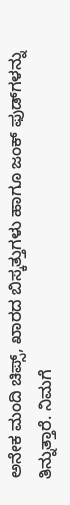ಅನೇಕ ಮಂದಿ ಚಿಪ್ಸ್‌, ಖಾರದ ಬಿಸ್ಕತ್ತುಗಳು ಹಾಗೂ ಜಂಕ್‌ ಫುಡ್‌ಗಳನ್ನು ತಿನ್ನುತ್ತಾರೆ. ನಿಮಗೆ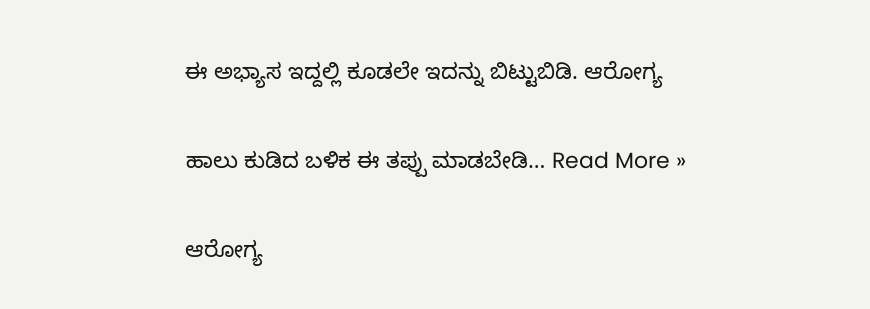ಈ ಅಭ್ಯಾಸ ಇದ್ದಲ್ಲಿ ಕೂಡಲೇ ಇದನ್ನು ಬಿಟ್ಟುಬಿಡಿ. ಆರೋಗ್ಯ

ಹಾಲು ಕುಡಿದ ಬಳಿಕ ಈ ತಪ್ಪು ಮಾಡಬೇಡಿ… Read More »

ಆರೋಗ್ಯ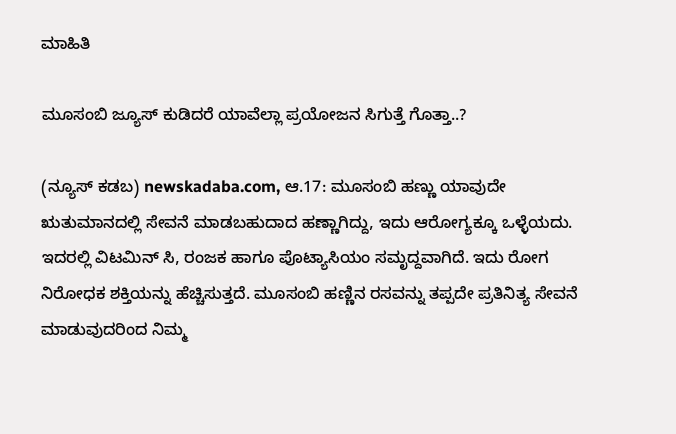ಮಾಹಿತಿ

ಮೂಸಂಬಿ ಜ್ಯೂಸ್‌ ಕುಡಿದರೆ ಯಾವೆಲ್ಲಾ ಪ್ರಯೋಜನ ಸಿಗುತ್ತೆ ಗೊತ್ತಾ..?

(ನ್ಯೂಸ್‌ ಕಡಬ) newskadaba.com, ಆ.17: ಮೂಸಂಬಿ ಹಣ್ಣು ಯಾವುದೇ ಋತುಮಾನದಲ್ಲಿ ಸೇವನೆ ಮಾಡಬಹುದಾದ ಹಣ್ಣಾಗಿದ್ದು, ಇದು ಆರೋಗ್ಯಕ್ಕೂ ಒಳ್ಳೆಯದು. ಇದರಲ್ಲಿ ವಿಟಮಿನ್‌ ಸಿ, ರಂಜಕ ಹಾಗೂ ಪೊಟ್ಯಾಸಿಯಂ ಸಮೃದ್ದವಾಗಿದೆ. ಇದು ರೋಗ ನಿರೋಧಕ ಶಕ್ತಿಯನ್ನು ಹೆಚ್ಚಿಸುತ್ತದೆ. ಮೂಸಂಬಿ ಹಣ್ಣಿನ ರಸವನ್ನು ತಪ್ಪದೇ ಪ್ರತಿನಿತ್ಯ ಸೇವನೆ ಮಾಡುವುದರಿಂದ ನಿಮ್ಮ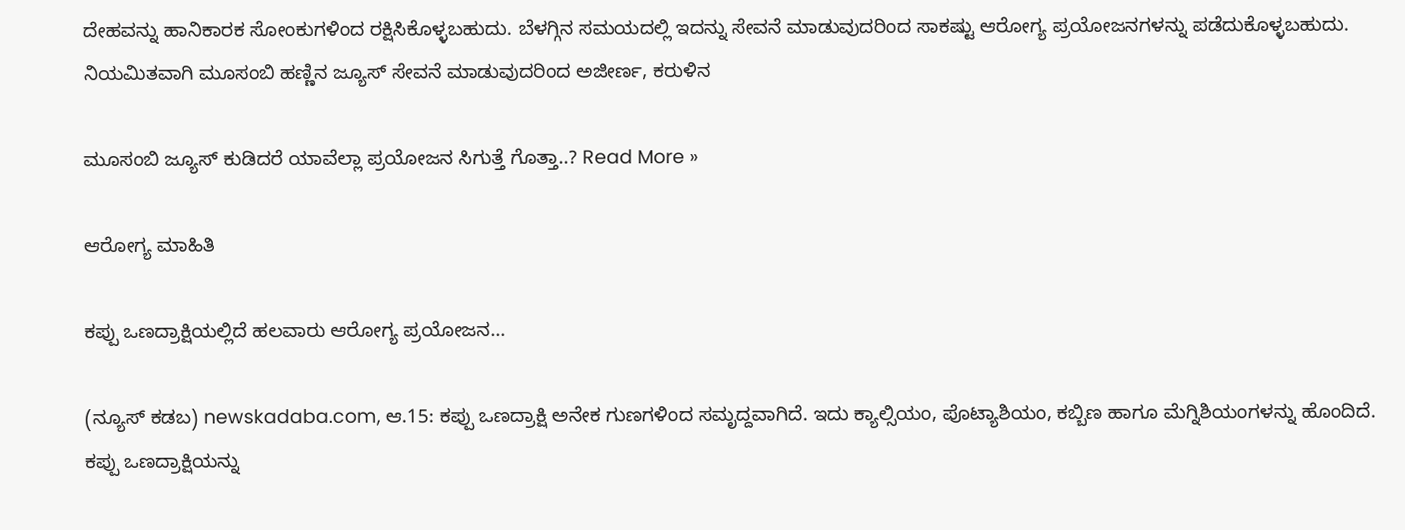ದೇಹವನ್ನು ಹಾನಿಕಾರಕ ಸೋಂಕುಗಳಿಂದ ರಕ್ಷಿಸಿಕೊಳ್ಳಬಹುದು. ಬೆಳಗ್ಗಿನ ಸಮಯದಲ್ಲಿ ಇದನ್ನು ಸೇವನೆ ಮಾಡುವುದರಿಂದ ಸಾಕಷ್ಟು ಆರೋಗ್ಯ ಪ್ರಯೋಜನಗಳನ್ನು ಪಡೆದುಕೊಳ್ಳಬಹುದು. ನಿಯಮಿತವಾಗಿ ಮೂಸಂಬಿ ಹಣ್ಣಿನ ಜ್ಯೂಸ್‌ ಸೇವನೆ ಮಾಡುವುದರಿಂದ ಅಜೀರ್ಣ, ಕರುಳಿನ

ಮೂಸಂಬಿ ಜ್ಯೂಸ್‌ ಕುಡಿದರೆ ಯಾವೆಲ್ಲಾ ಪ್ರಯೋಜನ ಸಿಗುತ್ತೆ ಗೊತ್ತಾ..? Read More »

ಆರೋಗ್ಯ ಮಾಹಿತಿ

ಕಪ್ಪು ಒಣದ್ರಾಕ್ಷಿಯಲ್ಲಿದೆ ಹಲವಾರು ಆರೋಗ್ಯ ಪ್ರಯೋಜನ…

(ನ್ಯೂಸ್‌ ಕಡಬ) newskadaba.com, ಆ.15: ಕಪ್ಪು ಒಣದ್ರಾಕ್ಷಿ ಅನೇಕ ಗುಣಗಳಿಂದ ಸಮೃದ್ದವಾಗಿದೆ. ಇದು ಕ್ಯಾಲ್ಸಿಯಂ, ಪೊಟ್ಯಾಶಿಯಂ, ಕಬ್ಬಿಣ ಹಾಗೂ ಮೆಗ್ನಿಶಿಯಂಗಳನ್ನು ಹೊಂದಿದೆ. ಕಪ್ಪು ಒಣದ್ರಾಕ್ಷಿಯನ್ನು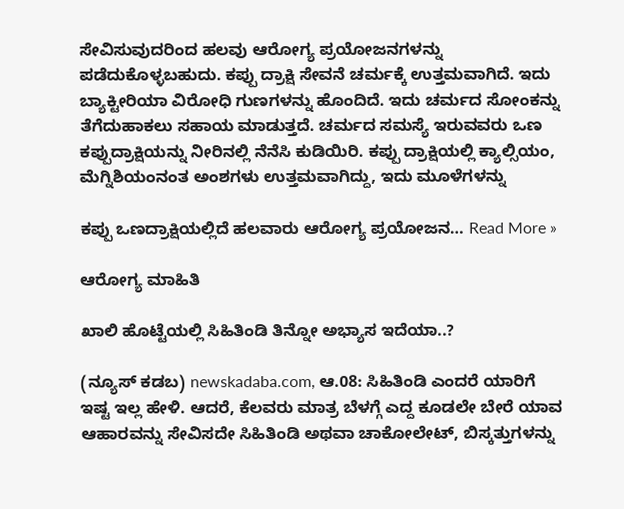ಸೇವಿಸುವುದರಿಂದ ಹಲವು ಆರೋಗ್ಯ ಪ್ರಯೋಜನಗಳನ್ನು ಪಡೆದುಕೊಳ್ಳಬಹುದು. ಕಪ್ಪು ದ್ರಾಕ್ಷಿ ಸೇವನೆ ಚರ್ಮಕ್ಕೆ ಉತ್ತಮವಾಗಿದೆ. ಇದು ಬ್ಯಾಕ್ಟೀರಿಯಾ ವಿರೋಧಿ ಗುಣಗಳನ್ನು ಹೊಂದಿದೆ. ಇದು ಚರ್ಮದ ಸೋಂಕನ್ನು ತೆಗೆದುಹಾಕಲು ಸಹಾಯ ಮಾಡುತ್ತದೆ. ಚರ್ಮದ ಸಮಸ್ಯೆ ಇರುವವರು ಒಣ ಕಪ್ಪುದ್ರಾಕ್ಷಿಯನ್ನು ನೀರಿನಲ್ಲಿ ನೆನೆಸಿ ಕುಡಿಯಿರಿ. ಕಪ್ಪು ದ್ರಾಕ್ಷಿಯಲ್ಲಿ ಕ್ಯಾಲ್ಸಿಯಂ, ಮೆಗ್ನಿಶಿಯಂನಂತ ಅಂಶಗಳು ಉತ್ತಮವಾಗಿದ್ದು, ಇದು ಮೂಳೆಗಳನ್ನು

ಕಪ್ಪು ಒಣದ್ರಾಕ್ಷಿಯಲ್ಲಿದೆ ಹಲವಾರು ಆರೋಗ್ಯ ಪ್ರಯೋಜನ… Read More »

ಆರೋಗ್ಯ ಮಾಹಿತಿ

ಖಾಲಿ ಹೊಟ್ಟೆಯಲ್ಲಿ ಸಿಹಿತಿಂಡಿ ತಿನ್ನೋ ಅಭ್ಯಾಸ ಇದೆಯಾ..?

(ನ್ಯೂಸ್‌ ಕಡಬ) newskadaba.com, ಆ.08: ಸಿಹಿತಿಂಡಿ ಎಂದರೆ ಯಾರಿಗೆ ಇಷ್ಟ ಇಲ್ಲ ಹೇಳಿ. ಆದರೆ, ಕೆಲವರು ಮಾತ್ರ ಬೆಳಗ್ಗೆ ಎದ್ದ ಕೂಡಲೇ ಬೇರೆ ಯಾವ ಆಹಾರವನ್ನು ಸೇವಿಸದೇ ಸಿಹಿತಿಂಡಿ ಅಥವಾ ಚಾಕೋಲೇಟ್‌, ಬಿಸ್ಕತ್ತುಗಳನ್ನು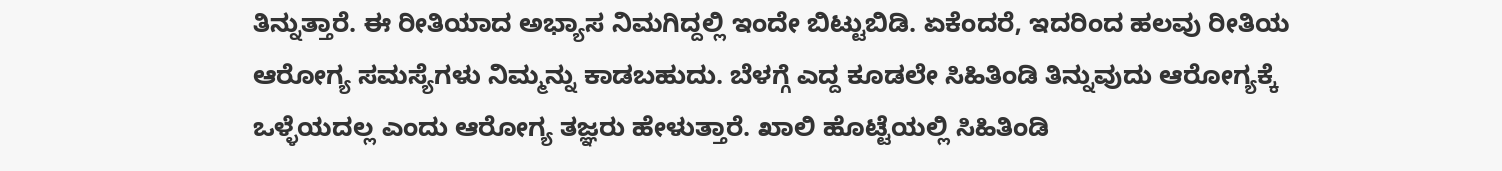ತಿನ್ನುತ್ತಾರೆ. ಈ ರೀತಿಯಾದ ಅಭ್ಯಾಸ ನಿಮಗಿದ್ದಲ್ಲಿ ಇಂದೇ ಬಿಟ್ಟುಬಿಡಿ. ಏಕೆಂದರೆ, ಇದರಿಂದ ಹಲವು ರೀತಿಯ ಆರೋಗ್ಯ ಸಮಸ್ಯೆಗಳು ನಿಮ್ಮನ್ನು ಕಾಡಬಹುದು. ಬೆಳಗ್ಗೆ ಎದ್ದ ಕೂಡಲೇ ಸಿಹಿತಿಂಡಿ ತಿನ್ನುವುದು ಆರೋಗ್ಯಕ್ಕೆ ಒಳ್ಳೆಯದಲ್ಲ ಎಂದು ಆರೋಗ್ಯ ತಜ್ಞರು ಹೇಳುತ್ತಾರೆ. ಖಾಲಿ ಹೊಟ್ಟೆಯಲ್ಲಿ ಸಿಹಿತಿಂಡಿ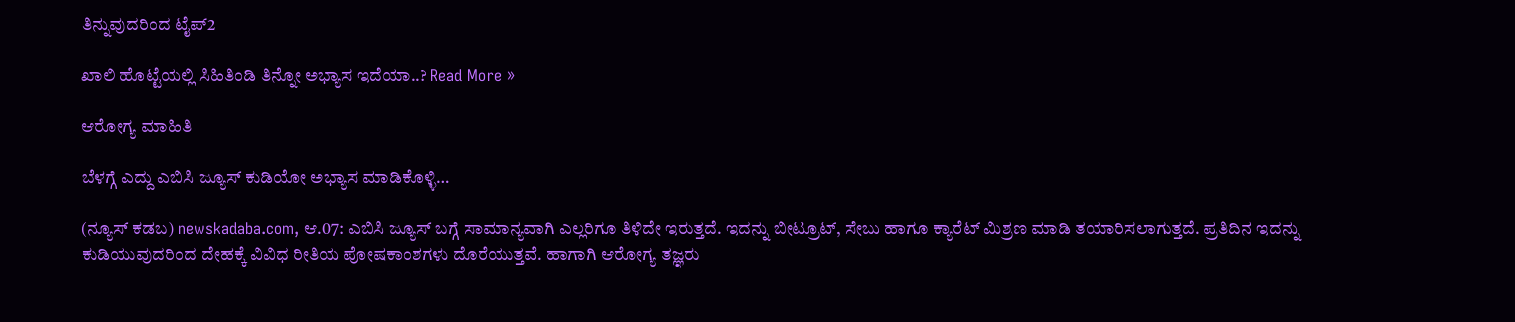ತಿನ್ನುವುದರಿಂದ ಟೈಪ್2

ಖಾಲಿ ಹೊಟ್ಟೆಯಲ್ಲಿ ಸಿಹಿತಿಂಡಿ ತಿನ್ನೋ ಅಭ್ಯಾಸ ಇದೆಯಾ..? Read More »

ಆರೋಗ್ಯ ಮಾಹಿತಿ

ಬೆಳಗ್ಗೆ ಎದ್ದು ಎಬಿಸಿ ಜ್ಯೂಸ್‌ ಕುಡಿಯೋ ಅಭ್ಯಾಸ ಮಾಡಿಕೊಳ್ಳಿ…

(ನ್ಯೂಸ್‌ ಕಡಬ) newskadaba.com, ಆ.07: ಎಬಿಸಿ ಜ್ಯೂಸ್‌ ಬಗ್ಗೆ ಸಾಮಾನ್ಯವಾಗಿ ಎಲ್ಲರಿಗೂ ತಿಳಿದೇ ಇರುತ್ತದೆ. ಇದನ್ನು ಬೀಟ್ರೂಟ್‌, ಸೇಬು ಹಾಗೂ ಕ್ಯಾರೆಟ್‌ ಮಿಶ್ರಣ ಮಾಡಿ ತಯಾರಿಸಲಾಗುತ್ತದೆ. ಪ್ರತಿದಿನ ಇದನ್ನು ಕುಡಿಯುವುದರಿಂದ ದೇಹಕ್ಕೆ ವಿವಿಧ ರೀತಿಯ ಪೋಷಕಾಂಶಗಳು ದೊರೆಯುತ್ತವೆ. ಹಾಗಾಗಿ ಆರೋಗ್ಯ ತಜ್ಞರು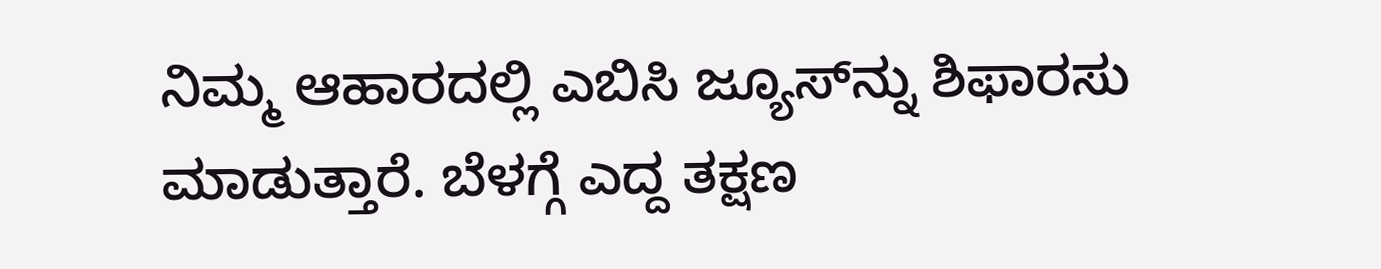ನಿಮ್ಮ ಆಹಾರದಲ್ಲಿ ಎಬಿಸಿ ಜ್ಯೂಸ್‌ನ್ನು ಶಿಫಾರಸು ಮಾಡುತ್ತಾರೆ. ಬೆಳಗ್ಗೆ ಎದ್ದ ತಕ್ಷಣ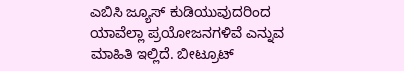ಎಬಿಸಿ ಜ್ಯೂಸ್‌ ಕುಡಿಯುವುದರಿಂದ ಯಾವೆಲ್ಲಾ ಪ್ರಯೋಜನಗಳಿವೆ ಎನ್ನುವ ಮಾಹಿತಿ ಇಲ್ಲಿದೆ. ಬೀಟ್ರೂಟ್‌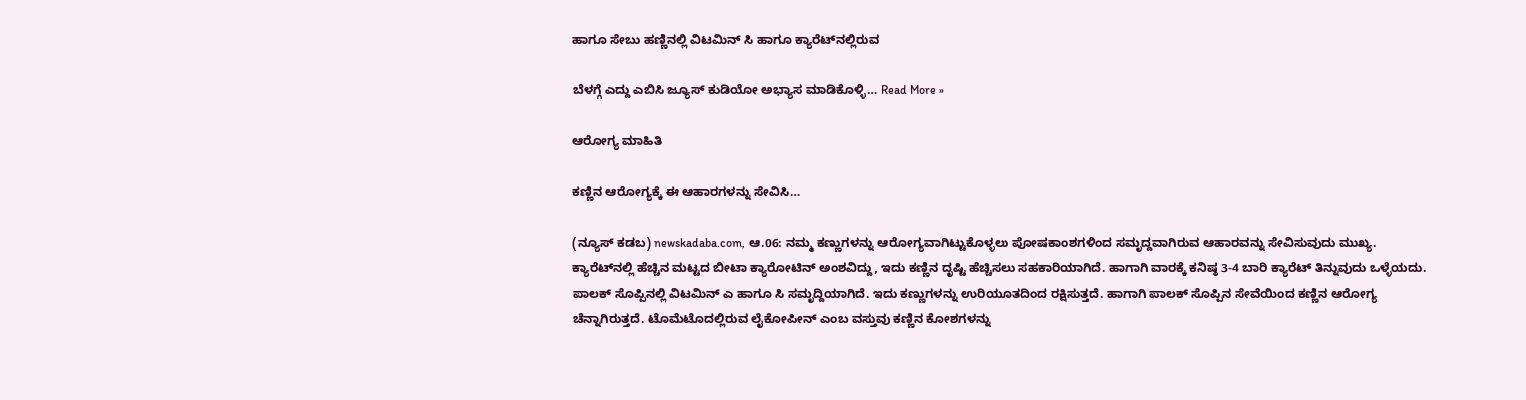ಹಾಗೂ ಸೇಬು ಹಣ್ಣಿನಲ್ಲಿ ವಿಟಮಿನ್‌ ಸಿ ಹಾಗೂ ಕ್ಯಾರೆಟ್‌ನಲ್ಲಿರುವ

ಬೆಳಗ್ಗೆ ಎದ್ದು ಎಬಿಸಿ ಜ್ಯೂಸ್‌ ಕುಡಿಯೋ ಅಭ್ಯಾಸ ಮಾಡಿಕೊಳ್ಳಿ… Read More »

ಆರೋಗ್ಯ ಮಾಹಿತಿ

ಕಣ್ಣಿನ ಆರೋಗ್ಯಕ್ಕೆ ಈ ಆಹಾರಗಳನ್ನು ಸೇವಿಸಿ…

(ನ್ಯೂಸ್‌ ಕಡಬ) newskadaba.com, ಆ.06: ನಮ್ಮ ಕಣ್ಣುಗಳನ್ನು ಆರೋಗ್ಯವಾಗಿಟ್ಟುಕೊಳ್ಳಲು ಪೋಷಕಾಂಶಗಳಿಂದ ಸಮೃದ್ದವಾಗಿರುವ ಆಹಾರವನ್ನು ಸೇವಿಸುವುದು ಮುಖ್ಯ. ಕ್ಯಾರೆಟ್‌ನಲ್ಲಿ ಹೆಚ್ಚಿನ ಮಟ್ಟದ ಬೀಟಾ ಕ್ಯಾರೋಟಿನ್‌ ಅಂಶವಿದ್ದು, ಇದು ಕಣ್ಣಿನ ದೃಷ್ಟಿ ಹೆಚ್ಚಿಸಲು ಸಹಕಾರಿಯಾಗಿದೆ. ಹಾಗಾಗಿ ವಾರಕ್ಕೆ ಕನಿಷ್ಠ 3-4 ಬಾರಿ ಕ್ಯಾರೆಟ್‌ ತಿನ್ನುವುದು ಒಳ್ಳೆಯದು. ಪಾಲಕ್‌ ಸೊಪ್ಪಿನಲ್ಲಿ ವಿಟಮಿನ್‌ ಎ ಹಾಗೂ ಸಿ ಸಮೃದ್ದಿಯಾಗಿದೆ. ಇದು ಕಣ್ಣುಗಳನ್ನು ಉರಿಯೂತದಿಂದ ರಕ್ಷಿಸುತ್ತದೆ. ಹಾಗಾಗಿ ಪಾಲಕ್‌ ಸೊಪ್ಪಿನ ಸೇವೆಯಿಂದ ಕಣ್ಣಿನ ಆರೋಗ್ಯ ಚೆನ್ನಾಗಿರುತ್ತದೆ. ಟೊಮೆಟೊದಲ್ಲಿರುವ ಲೈಕೋಪೀನ್‌ ಎಂಬ ವಸ್ತುವು ಕಣ್ಣಿನ ಕೋಶಗಳನ್ನು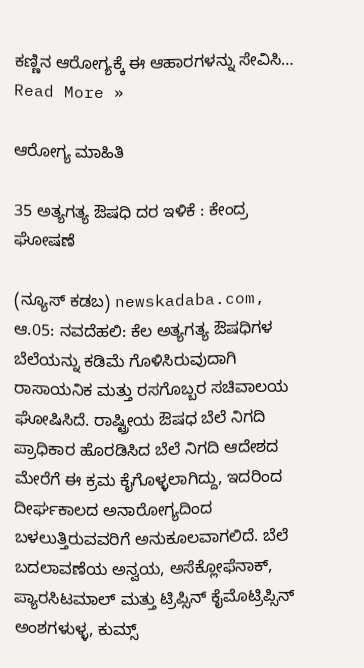ಕಣ್ಣಿನ ಆರೋಗ್ಯಕ್ಕೆ ಈ ಆಹಾರಗಳನ್ನು ಸೇವಿಸಿ… Read More »

ಆರೋಗ್ಯ ಮಾಹಿತಿ

35 ಅತ್ಯಗತ್ಯ ಔಷಧಿ ದರ ಇಳಿಕೆ : ಕೇಂದ್ರ ಘೋಷಣೆ

(ನ್ಯೂಸ್‌ ಕಡಬ) newskadaba.com, ಆ.05: ನವದೆಹಲಿ: ಕೆಲ ಅತ್ಯಗತ್ಯ ಔಷಧಿಗಳ ಬೆಲೆಯನ್ನು ಕಡಿಮೆ ಗೊಳಿಸಿರುವುದಾಗಿ ರಾಸಾಯನಿಕ ಮತ್ತು ರಸಗೊಬ್ಬರ ಸಚಿವಾಲಯ ಘೋಷಿಸಿದೆ. ರಾಷ್ಟ್ರೀಯ ಔಷಧ ಬೆಲೆ ನಿಗದಿ ಪ್ರಾಧಿಕಾರ ಹೊರಡಿಸಿದ ಬೆಲೆ ನಿಗದಿ ಆದೇಶದ ಮೇರೆಗೆ ಈ ಕ್ರಮ ಕೈಗೊಳ್ಳಲಾಗಿದ್ದು, ಇದರಿಂದ ದೀರ್ಘಕಾಲದ ಅನಾರೋಗ್ಯದಿಂದ ಬಳಲುತ್ತಿರುವವರಿಗೆ ಅನುಕೂಲವಾಗಲಿದೆ. ಬೆಲೆ ಬದಲಾವಣೆಯ ಅನ್ವಯ, ಅಸೆಕ್ಲೋಫೆನಾಕ್, ಪ್ಯಾರಸಿಟಮಾಲ್ ಮತ್ತು ಟ್ರಿಪ್ಸಿನ್ ಕೈಮೊಟ್ರಿಪ್ಸಿನ್ ಅಂಶಗಳುಳ್ಳ, ಕುಮ್ಸ್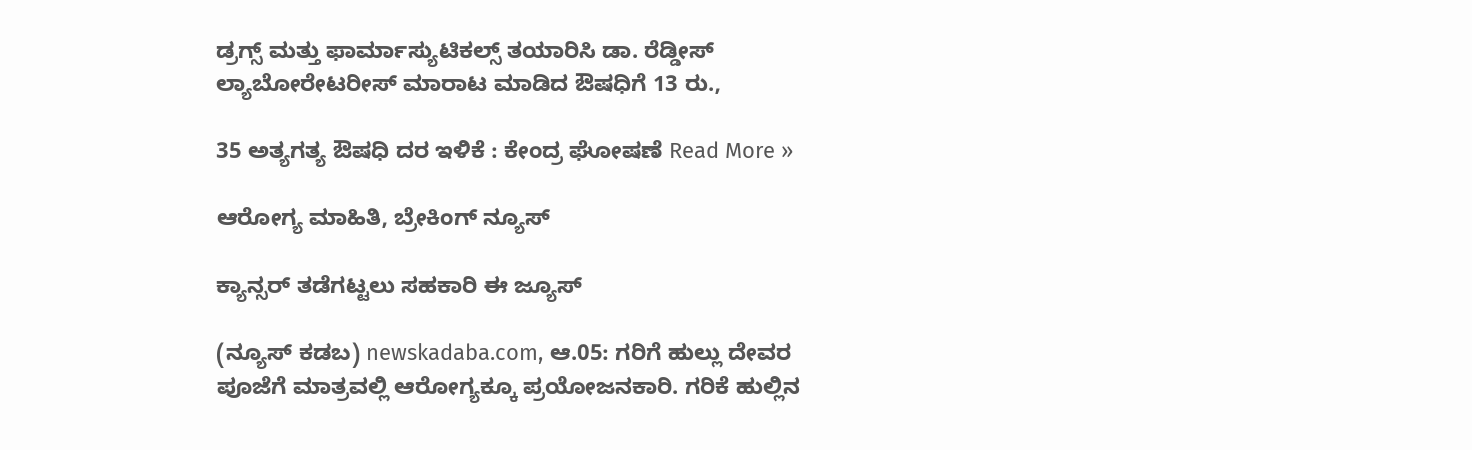ಡ್ರಗ್ಸ್ ಮತ್ತು ಫಾರ್ಮಾಸ್ಯುಟಿಕಲ್ಸ್ ತಯಾರಿಸಿ ಡಾ. ರೆಡ್ಡೀಸ್ ಲ್ಯಾಬೋರೇಟರೀಸ್ ಮಾರಾಟ ಮಾಡಿದ ಔಷಧಿಗೆ 13 ರು.,

35 ಅತ್ಯಗತ್ಯ ಔಷಧಿ ದರ ಇಳಿಕೆ : ಕೇಂದ್ರ ಘೋಷಣೆ Read More »

ಆರೋಗ್ಯ ಮಾಹಿತಿ, ಬ್ರೇಕಿಂಗ್ ನ್ಯೂಸ್

ಕ್ಯಾನ್ಸರ್‌ ತಡೆಗಟ್ಟಲು ಸಹಕಾರಿ ಈ ಜ್ಯೂಸ್

(ನ್ಯೂಸ್‌ ಕಡಬ) newskadaba.com, ಆ.05: ಗರಿಗೆ ಹುಲ್ಲು ದೇವರ ಪೂಜೆಗೆ ಮಾತ್ರವಲ್ಲಿ ಆರೋಗ್ಯಕ್ಕೂ ಪ್ರಯೋಜನಕಾರಿ. ಗರಿಕೆ ಹುಲ್ಲಿನ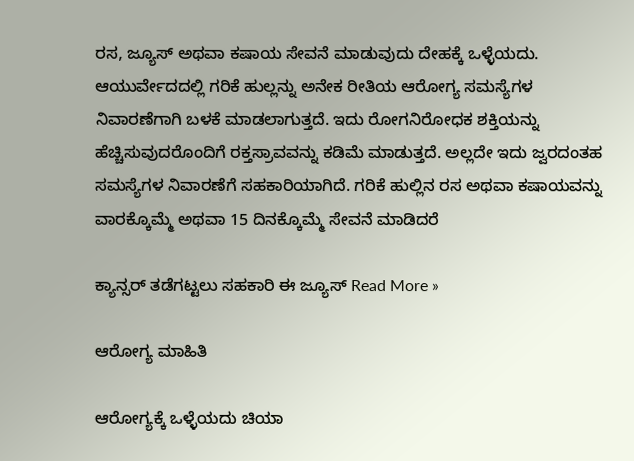ರಸ, ಜ್ಯೂಸ್‌ ಅಥವಾ ಕಷಾಯ ಸೇವನೆ ಮಾಡುವುದು ದೇಹಕ್ಕೆ ಒಳ್ಳೆಯದು. ಆಯುರ್ವೇದದಲ್ಲಿ ಗರಿಕೆ ಹುಲ್ಲನ್ನು ಅನೇಕ ರೀತಿಯ ಆರೋಗ್ಯ ಸಮಸ್ಯೆಗಳ ನಿವಾರಣೆಗಾಗಿ ಬಳಕೆ ಮಾಡಲಾಗುತ್ತದೆ. ಇದು ರೋಗನಿರೋಧಕ ಶಕ್ತಿಯನ್ನು ಹೆಚ್ಚಿಸುವುದರೊಂದಿಗೆ ರಕ್ತಸ್ರಾವವನ್ನು ಕಡಿಮೆ ಮಾಡುತ್ತದೆ. ಅಲ್ಲದೇ ಇದು ಜ್ವರದಂತಹ ಸಮಸ್ಯೆಗಳ ನಿವಾರಣೆಗೆ ಸಹಕಾರಿಯಾಗಿದೆ. ಗರಿಕೆ ಹುಲ್ಲಿನ ರಸ ಅಥವಾ ಕಷಾಯವನ್ನು ವಾರಕ್ಕೊಮ್ಮೆ ಅಥವಾ 15 ದಿನಕ್ಕೊಮ್ಮೆ ಸೇವನೆ ಮಾಡಿದರೆ

ಕ್ಯಾನ್ಸರ್‌ ತಡೆಗಟ್ಟಲು ಸಹಕಾರಿ ಈ ಜ್ಯೂಸ್ Read More »

ಆರೋಗ್ಯ ಮಾಹಿತಿ

ಆರೋಗ್ಯಕ್ಕೆ ಒಳ್ಳೆಯದು ಚಿಯಾ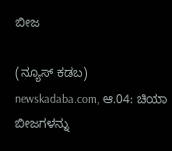ಬೀಜ

(ನ್ಯೂಸ್‌ ಕಡಬ) newskadaba.com, ಆ.04: ಚಿಯಾ ಬೀಜಗಳನ್ನು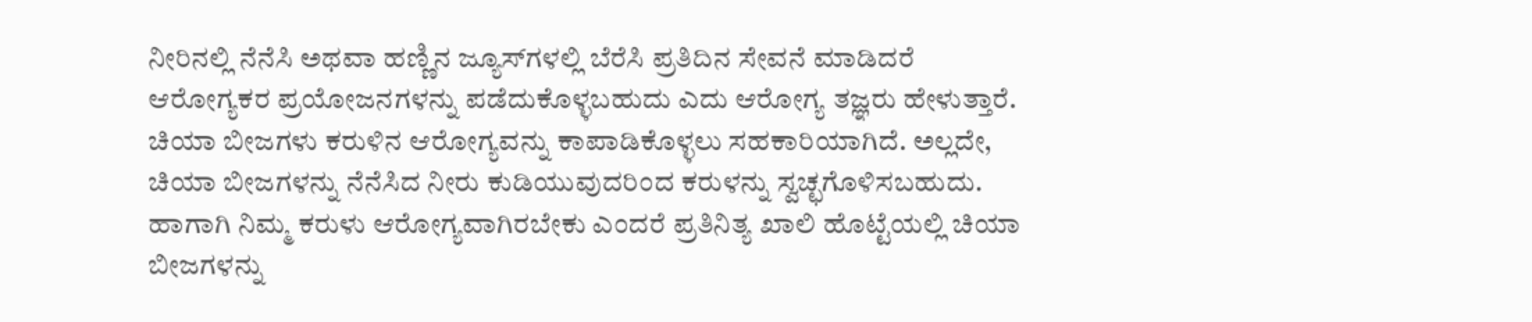ನೀರಿನಲ್ಲಿ ನೆನೆಸಿ ಅಥವಾ ಹಣ್ಣಿನ ಜ್ಯೂಸ್‌ಗಳಲ್ಲಿ ಬೆರೆಸಿ ಪ್ರತಿದಿನ ಸೇವನೆ ಮಾಡಿದರೆ ಆರೋಗ್ಯಕರ ಪ್ರಯೋಜನಗಳನ್ನು ಪಡೆದುಕೊಳ್ಳಬಹುದು ಎದು ಆರೋಗ್ಯ ತಜ್ಞರು ಹೇಳುತ್ತಾರೆ. ಚಿಯಾ ಬೀಜಗಳು ಕರುಳಿನ ಆರೋಗ್ಯವನ್ನು ಕಾಪಾಡಿಕೊಳ್ಳಲು ಸಹಕಾರಿಯಾಗಿದೆ. ಅಲ್ಲದೇ, ಚಿಯಾ ಬೀಜಗಳನ್ನು ನೆನೆಸಿದ ನೀರು ಕುಡಿಯುವುದರಿಂದ ಕರುಳನ್ನು ಸ್ವಚ್ಛಗೊಳಿಸಬಹುದು. ಹಾಗಾಗಿ ನಿಮ್ಮ ಕರುಳು ಆರೋಗ್ಯವಾಗಿರಬೇಕು ಎಂದರೆ ಪ್ರತಿನಿತ್ಯ ಖಾಲಿ ಹೊಟ್ಟೆಯಲ್ಲಿ ಚಿಯಾ ಬೀಜಗಳನ್ನು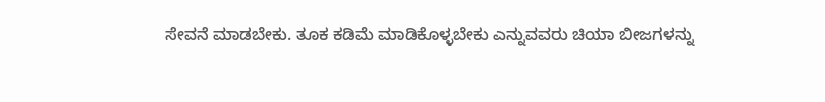ಸೇವನೆ ಮಾಡಬೇಕು. ತೂಕ ಕಡಿಮೆ ಮಾಡಿಕೊಳ್ಳಬೇಕು ಎನ್ನುವವರು ಚಿಯಾ ಬೀಜಗಳನ್ನು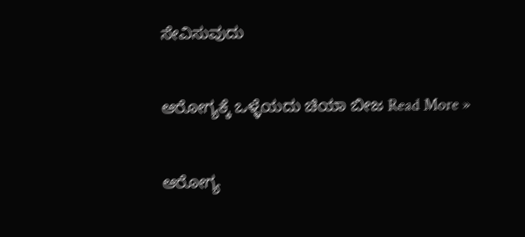ಸೇವಿಸುವುದು

ಆರೋಗ್ಯಕ್ಕೆ ಒಳ್ಳೆಯದು ಚಿಯಾ ಬೀಜ Read More »

ಆರೋಗ್ಯ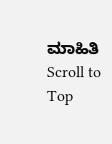ಮಾಹಿತಿ
Scroll to Top